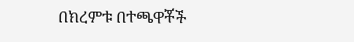በክረምቱ በተጫዋቾች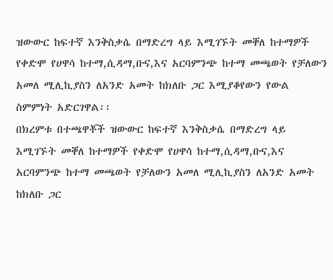ዝውውር ከፍተኛ እንቅስቃሴ በማድረግ ላይ እሚገኙት መቐለ ከተማዎች የቀድሞ የሀዋሳ ከተማ,ሲዳማ,ቡና,እና አርባምንጭ ከተማ መጫወት የቻለውን አመለ ሚሊኪያስን ለአንድ አመት ከክለቡ ጋር እሚያቆየውን የውል ስምምነት አድርገዋል፡፡
በክረምቱ በተጫዋቾች ዝውውር ከፍተኛ እንቅስቃሴ በማድረግ ላይ እሚገኙት መቐለ ከተማዎች የቀድሞ የሀዋሳ ከተማ,ሲዳማ,ቡና,እና አርባምንጭ ከተማ መጫወት የቻለውን አመለ ሚሊኪያስን ለአንድ አመት ከክለቡ ጋር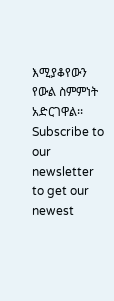እሚያቆየውን የውል ስምምነት አድርገዋል፡፡
Subscribe to our newsletter to get our newest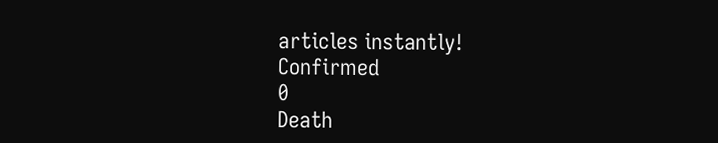articles instantly!
Confirmed
0
Death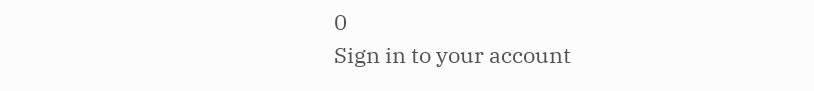0
Sign in to your account